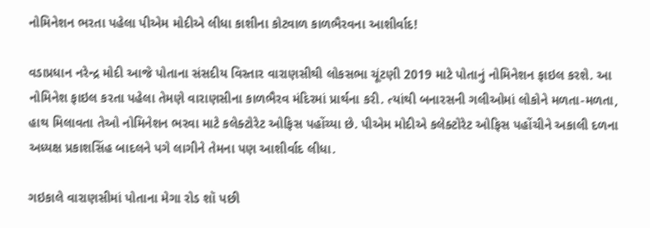નોમિનેશન ભરતા પહેલા પીએમ મોદીએ લીધા કાશીના કોટવાળ કાળભૈરવના આશીર્વાદ!

વડાપ્રધાન નરેન્દ્ર મોદી આજે પોતાના સંસદીય વિસ્તાર વારાણસીથી લોકસભા ચૂંટણી 2019 માટે પોતાનું નોમિનેશન ફાઇલ કરશે. આ નોમિનેશ ફાઇલ કરતા પહેલા તેમણે વારાણસીના કાળભૈરવ મંદિરમાં પ્રાર્થના કરી. ત્યાંથી બનારસની ગલીઓમાં લોકોને મળતા-મળતા, હાથ મિલાવતા તેઓ નોમિનેશન ભરવા માટે કલેક્ટોરેટ ઓફિસ પહોંચ્યા છે. પીએમ મોદીએ કલેક્ટોરેટ ઓફિસ પહોંચીને અકાલી દળના અધ્યક્ષ પ્રકાશસિંહ બાદલને પગે લાગીને તેમના પણ આશીર્વાદ લીધા.

ગઇકાલે વારાણસીમાં પોતાના મેગા રોડ શૉ પછી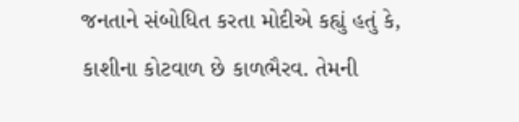જનતાને સંબોધિત કરતા મોદીએ કહ્યું હતું કે, કાશીના કોટવાળ છે કાળભૈરવ. તેમની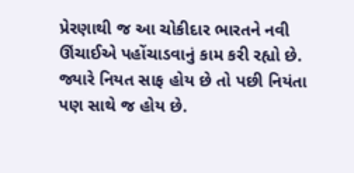પ્રેરણાથી જ આ ચોકીદાર ભારતને નવી ઊંચાઈએ પહોંચાડવાનું કામ કરી રહ્યો છે. જ્યારે નિયત સાફ હોય છે તો પછી નિયંતા પણ સાથે જ હોય છે.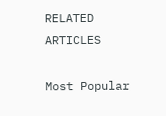RELATED ARTICLES

Most Popular